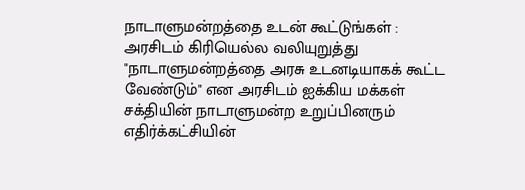நாடாளுமன்றத்தை உடன் கூட்டுங்கள் : அரசிடம் கிரியெல்ல வலியுறுத்து
"நாடாளுமன்றத்தை அரசு உடனடியாகக் கூட்ட வேண்டும்" என அரசிடம் ஐக்கிய மக்கள் சக்தியின் நாடாளுமன்ற உறுப்பினரும் எதிர்க்கட்சியின்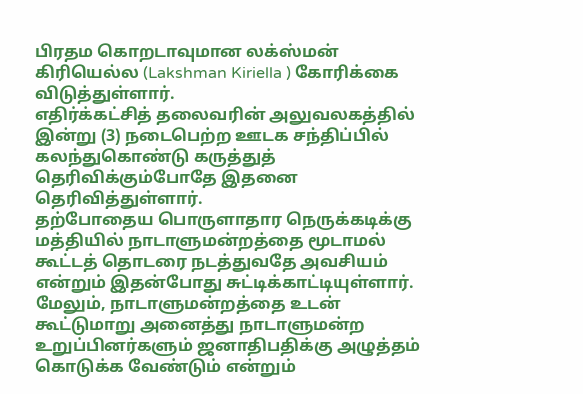பிரதம கொறடாவுமான லக்ஸ்மன் கிரியெல்ல (Lakshman Kiriella ) கோரிக்கை விடுத்துள்ளார்.
எதிர்க்கட்சித் தலைவரின் அலுவலகத்தில் இன்று (3) நடைபெற்ற ஊடக சந்திப்பில் கலந்துகொண்டு கருத்துத் தெரிவிக்கும்போதே இதனை தெரிவித்துள்ளார்.
தற்போதைய பொருளாதார நெருக்கடிக்கு மத்தியில் நாடாளுமன்றத்தை மூடாமல் கூட்டத் தொடரை நடத்துவதே அவசியம் என்றும் இதன்போது சுட்டிக்காட்டியுள்ளார்.
மேலும், நாடாளுமன்றத்தை உடன் கூட்டுமாறு அனைத்து நாடாளுமன்ற உறுப்பினர்களும் ஜனாதிபதிக்கு அழுத்தம் கொடுக்க வேண்டும் என்றும்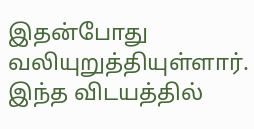இதன்போது வலியுறுத்தியுள்ளார்.
இந்த விடயத்தில்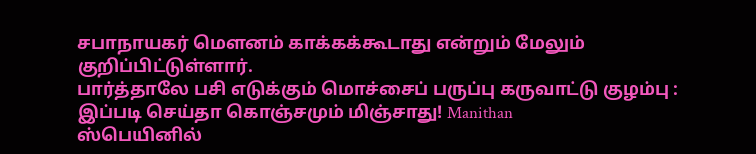சபாநாயகர் மௌனம் காக்கக்கூடாது என்றும் மேலும்
குறிப்பிட்டுள்ளார்.
பார்த்தாலே பசி எடுக்கும் மொச்சைப் பருப்பு கருவாட்டு குழம்பு : இப்படி செய்தா கொஞ்சமும் மிஞ்சாது! Manithan
ஸ்பெயினில்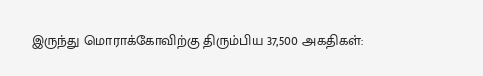இருந்து மொராக்கோவிற்கு திரும்பிய 37,500 அகதிகள்: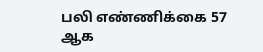பலி எண்ணிக்கை 57 ஆக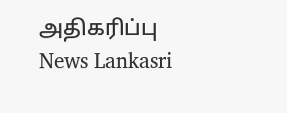அதிகரிப்பு News Lankasri